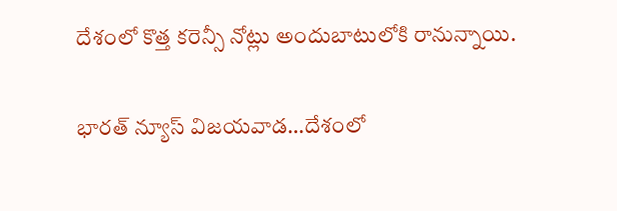దేశంలో కొత్త కరెన్సీ నోట్లు అందుబాటులోకి రానున్నాయి.

భారత్ న్యూస్ విజయవాడ…దేశంలో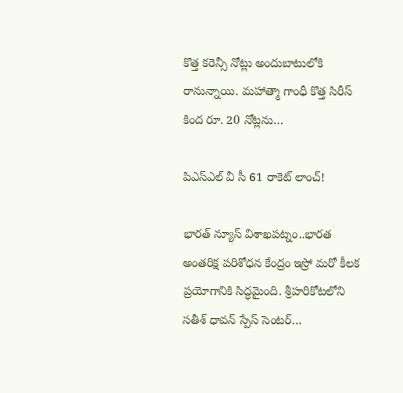కొత్త కరెన్సీ నోట్లు అందుబాటులోకి రానున్నాయి. మహాత్మా గాంధీ కొత్త సిరీస్‌ కింద రూ. 20 నోట్లను…

పిఎస్ఎల్ వీ సీ 61 రాకెట్ లాంచ్!

భారత్ న్యూస్ విశాఖపట్నం..భారత అంతరిక్ష పరిశోధన కేంద్రం ఇస్రో మరో కీలక ప్రయోగానికి సిద్ధమైంది. శ్రీహరికోటలోని సతీశ్ ధావన్ స్పేస్ సెంటర్…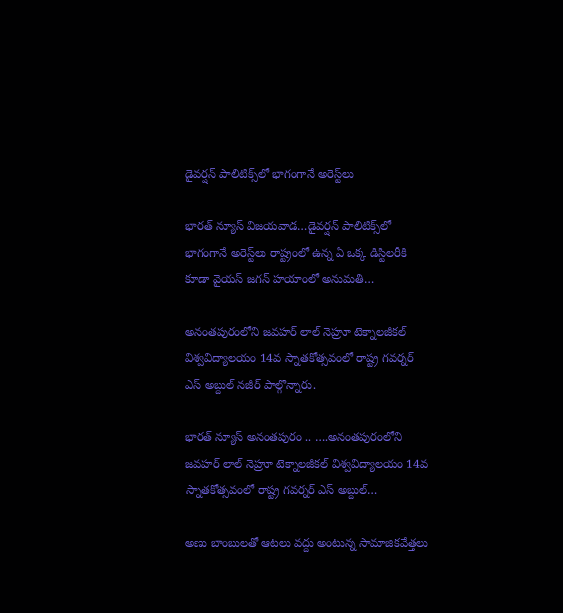డైవర్షన్ పాలిటిక్స్‌లో భాగంగానే అరెస్ట్‌లు

భారత్ న్యూస్ విజయవాడ…డైవర్షన్ పాలిటిక్స్‌లో భాగంగానే అరెస్ట్‌లు రాష్ట్రంలో ఉన్న ఏ ఒక్క‌ డిస్టిల‌రీకి కూడా వైయ‌స్ జగన్ హ‌యాంలో అనుమ‌తి…

అనంతపురంలోని జవహర్ లాల్ నెహ్రూ టెక్నాలజీకల్ విశ్వవిద్యాలయం 14వ స్నాతకోత్సవంలో రాష్ట్ర గవర్నర్ ఎస్ అబ్దుల్ నజీర్ పాల్గొన్నారు.

భారత్ న్యూస్ అనంతపురం .. ….అనంతపురంలోని జవహర్ లాల్ నెహ్రూ టెక్నాలజీకల్ విశ్వవిద్యాలయం 14వ స్నాతకోత్సవంలో రాష్ట్ర గవర్నర్ ఎస్ అబ్దుల్…

అణు బాంబులతో ఆటలు వద్దు అంటున్న సామాజికవేత్తలు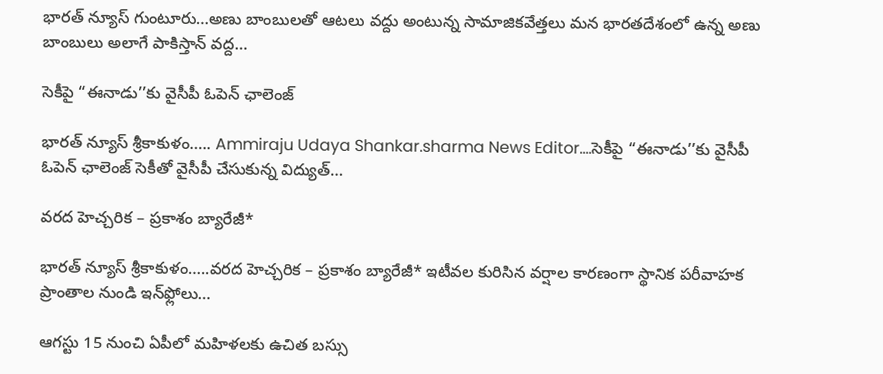భారత్ న్యూస్ గుంటూరు…అణు బాంబులతో ఆటలు వద్దు అంటున్న సామాజికవేత్తలు మన భారతదేశంలో ఉన్న అణు బాంబులు అలాగే పాకిస్తాన్ వద్ద…

సెకీపై “ఈనాడు’’కు వైసీపీ ఓపెన్ ఛాలెంజ్

భారత్ న్యూస్ శ్రీకాకుళం….. Ammiraju Udaya Shankar.sharma News Editor….సెకీపై “ఈనాడు’’కు వైసీపీ ఓపెన్ ఛాలెంజ్ సెకీతో వైసీపీ చేసుకున్న విద్యుత్…

వరద హెచ్చరిక – ప్రకాశం బ్యారేజీ*

భారత్ న్యూస్ శ్రీకాకుళం…..వరద హెచ్చరిక – ప్రకాశం బ్యారేజీ* ఇటీవల కురిసిన వర్షాల కారణంగా స్థానిక పరీవాహక ప్రాంతాల నుండి ఇన్‌ఫ్లోలు…

ఆగస్టు 15 నుంచి ఏపీలో మహిళలకు ఉచిత బస్సు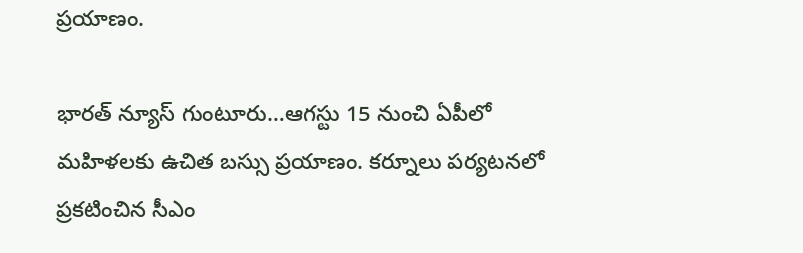ప్రయాణం.

భారత్ న్యూస్ గుంటూరు…ఆగస్టు 15 నుంచి ఏపీలో మహిళలకు ఉచిత బస్సు ప్రయాణం. కర్నూలు పర్యటనలో ప్రకటించిన సీఎం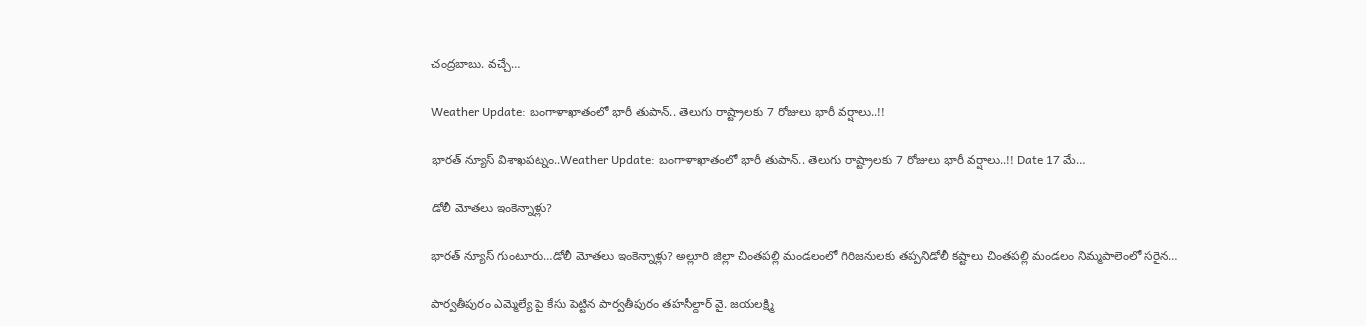చంద్రబాబు. వచ్చే…

Weather Update: బంగాళాఖాతంలో భారీ తుపాన్.. తెలుగు రాష్ట్రాలకు 7 రోజులు భారీ వర్షాలు..!!

భారత్ న్యూస్ విశాఖపట్నం..Weather Update: బంగాళాఖాతంలో భారీ తుపాన్.. తెలుగు రాష్ట్రాలకు 7 రోజులు భారీ వర్షాలు..!! Date 17 మే…

డోలీ మోతలు ఇంకెన్నాళ్లు?

భారత్ న్యూస్ గుంటూరు…డోలీ మోతలు ఇంకెన్నాళ్లు? అల్లూరి జిల్లా చింతపల్లి మండలంలో గిరిజనులకు తప్పనిడోలీ కష్టాలు చింతపల్లి మండలం నిమ్మపాలెంలో సరైన…

పార్వతీపురం ఎమ్మెల్యే పై కేసు పెట్టిన పార్వతీపురం తహసీల్దార్ వై. జయలక్ష్మి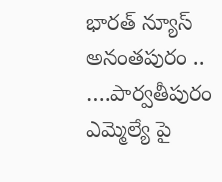భారత్ న్యూస్ అనంతపురం .. ….పార్వతీపురం ఎమ్మెల్యే పై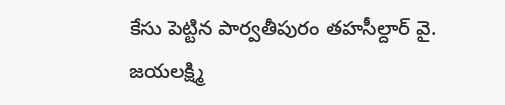కేసు పెట్టిన పార్వతీపురం తహసీల్దార్ వై. జయలక్ష్మి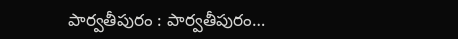పార్వతీపురం : పార్వతీపురం…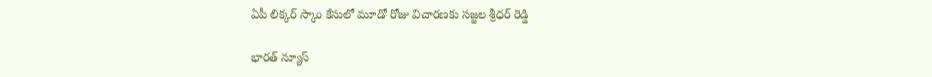ఏపీ లిక్కర్ స్కాం కేసులో మూడో రోజు విచారణకు సజ్జల శ్రీధర్ రెడ్డి

భారత్ న్యూస్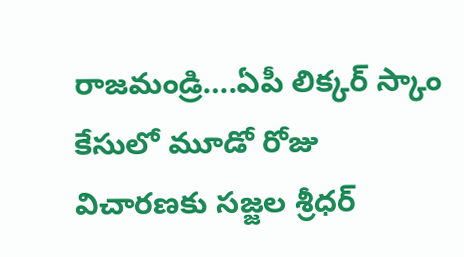రాజమండ్రి….ఏపీ లిక్కర్ స్కాం కేసులో మూడో రోజు విచారణకు సజ్జల శ్రీధర్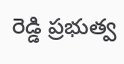రెడ్డి ప్రభుత్వ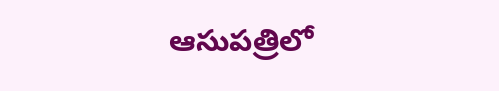ఆసుపత్రిలో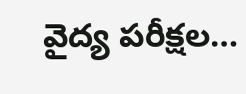వైద్య పరీక్షల…